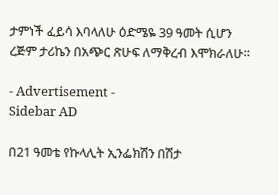ታምነች ፈይሳ እባላለሁ ዕድሜዬ 39 ዓመት ሲሆን ረጅም ታሪኬን በአጭር ጽሁፍ ለማቅረብ እሞክራለሁ።

- Advertisement -
Sidebar AD

በ21 ዓመቴ የኩላሊት ኢንፌክሽን በሽታ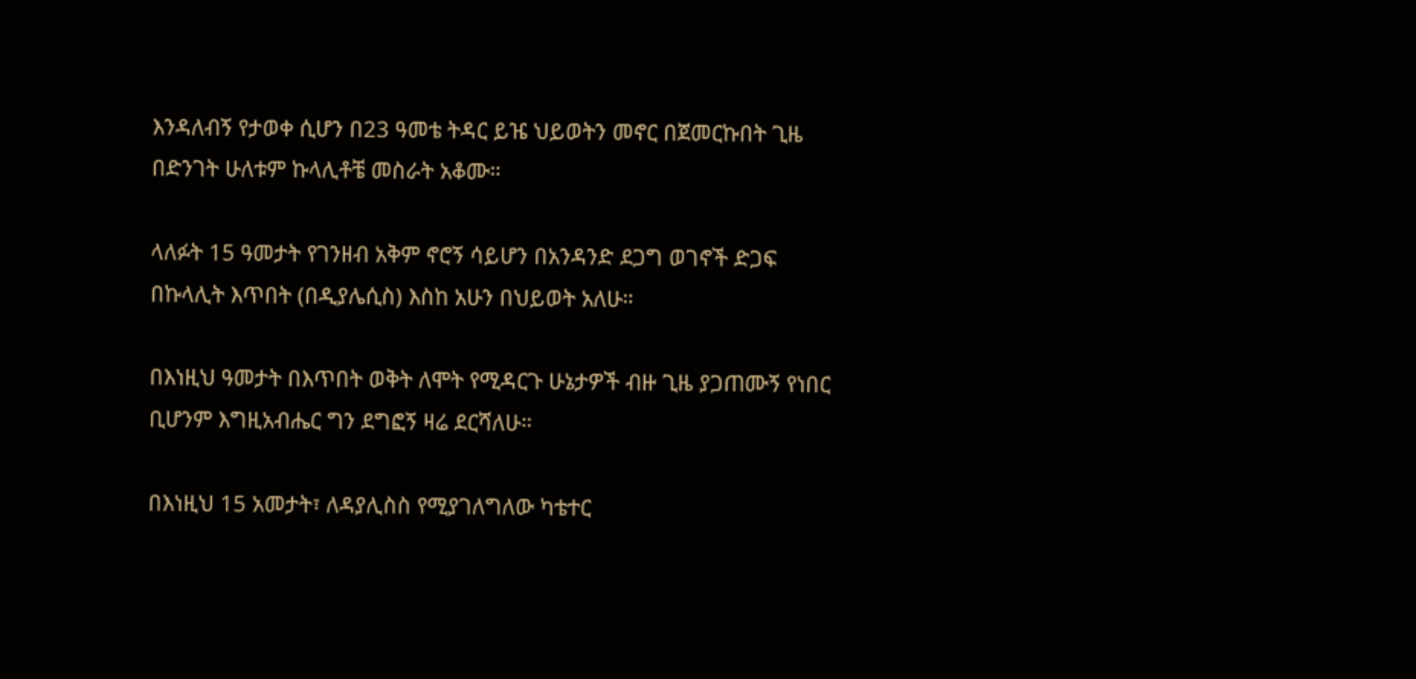እንዳለብኝ የታወቀ ሲሆን በ23 ዓመቴ ትዳር ይዤ ህይወትን መኖር በጀመርኩበት ጊዜ በድንገት ሁለቱም ኩላሊቶቼ መስራት አቆሙ።

ላለፉት 15 ዓመታት የገንዘብ አቅም ኖሮኝ ሳይሆን በአንዳንድ ደጋግ ወገኖች ድጋፍ በኩላሊት እጥበት (በዲያሌሲስ) እስከ አሁን በህይወት አለሁ።

በእነዚህ ዓመታት በእጥበት ወቅት ለሞት የሚዳርጉ ሁኔታዎች ብዙ ጊዜ ያጋጠሙኝ የነበር ቢሆንም እግዚአብሔር ግን ደግፎኝ ዛሬ ደርሻለሁ።

በእነዚህ 15 አመታት፣ ለዳያሊስስ የሚያገለግለው ካቴተር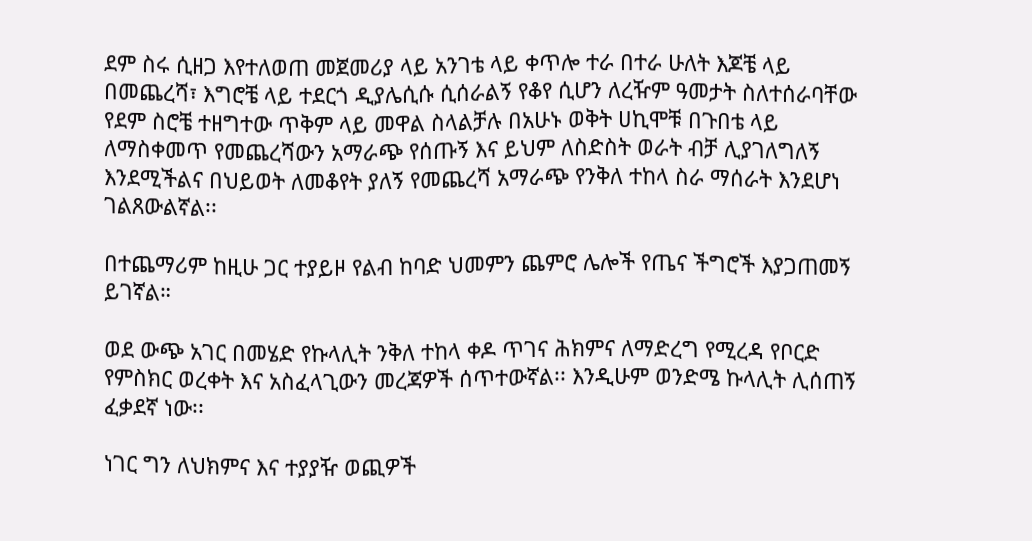ደም ስሩ ሲዘጋ እየተለወጠ መጀመሪያ ላይ አንገቴ ላይ ቀጥሎ ተራ በተራ ሁለት እጆቼ ላይ በመጨረሻ፣ እግሮቼ ላይ ተደርጎ ዲያሌሲሱ ሲሰራልኝ የቆየ ሲሆን ለረዥም ዓመታት ስለተሰራባቸው የደም ስሮቼ ተዘግተው ጥቅም ላይ መዋል ስላልቻሉ በአሁኑ ወቅት ሀኪሞቹ በጉበቴ ላይ ለማስቀመጥ የመጨረሻውን አማራጭ የሰጡኝ እና ይህም ለስድስት ወራት ብቻ ሊያገለግለኝ እንደሚችልና በህይወት ለመቆየት ያለኝ የመጨረሻ አማራጭ የንቅለ ተከላ ስራ ማሰራት እንደሆነ ገልጸውልኛል፡፡

በተጨማሪም ከዚሁ ጋር ተያይዞ የልብ ከባድ ህመምን ጨምሮ ሌሎች የጤና ችግሮች እያጋጠመኝ ይገኛል።

ወደ ውጭ አገር በመሄድ የኩላሊት ንቅለ ተከላ ቀዶ ጥገና ሕክምና ለማድረግ የሚረዳ የቦርድ የምስክር ወረቀት እና አስፈላጊውን መረጃዎች ሰጥተውኛል፡፡ እንዲሁም ወንድሜ ኩላሊት ሊሰጠኝ ፈቃደኛ ነው፡፡

ነገር ግን ለህክምና እና ተያያዥ ወጪዎች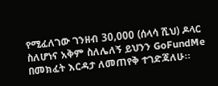የሚፈለገው ገንዘብ 30,000 (ሰላሳ ሺህ) ዶላር ስለሆነና አቅም ስለሌለኝ ይህንን GoFundMe በመክፈት እርዳታ ለመጠየቅ ተገድጃለሁ፡፡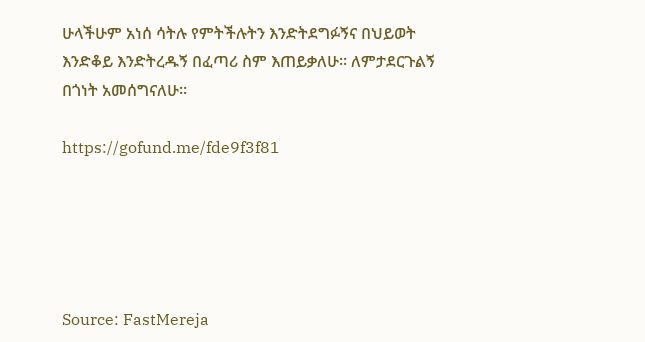ሁላችሁም አነሰ ሳትሉ የምትችሉትን እንድትደግፉኝና በህይወት እንድቆይ እንድትረዱኝ በፈጣሪ ስም እጠይቃለሁ፡፡ ለምታደርጉልኝ በጎነት አመሰግናለሁ፡፡

https://gofund.me/fde9f3f81





Source: FastMereja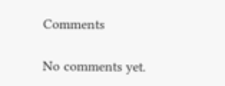Comments

No comments yet.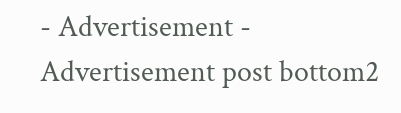- Advertisement -
Advertisement post bottom2